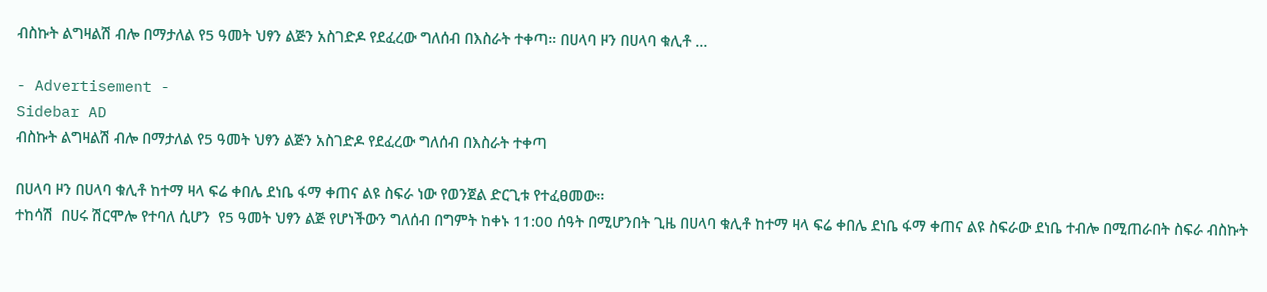ብስኩት ልግዛልሽ ብሎ በማታለል የ5 ዓመት ህፃን ልጅን አስገድዶ የደፈረው ግለሰብ በእስራት ተቀጣ። በሀላባ ዞን በሀላባ ቁሊቶ …

- Advertisement -
Sidebar AD
ብስኩት ልግዛልሽ ብሎ በማታለል የ5 ዓመት ህፃን ልጅን አስገድዶ የደፈረው ግለሰብ በእስራት ተቀጣ

በሀላባ ዞን በሀላባ ቁሊቶ ከተማ ዛላ ፍሬ ቀበሌ ደነቤ ፋማ ቀጠና ልዩ ስፍራ ነው የወንጀል ድርጊቱ የተፈፀመው፡፡
ተከሳሽ  በሀሩ ሽርሞሎ የተባለ ሲሆን  የ5 ዓመት ህፃን ልጅ የሆነችውን ግለሰብ በግምት ከቀኑ 11:00 ሰዓት በሚሆንበት ጊዜ በሀላባ ቁሊቶ ከተማ ዛላ ፍሬ ቀበሌ ደነቤ ፋማ ቀጠና ልዩ ስፍራው ደነቤ ተብሎ በሚጠራበት ስፍራ ብስኩት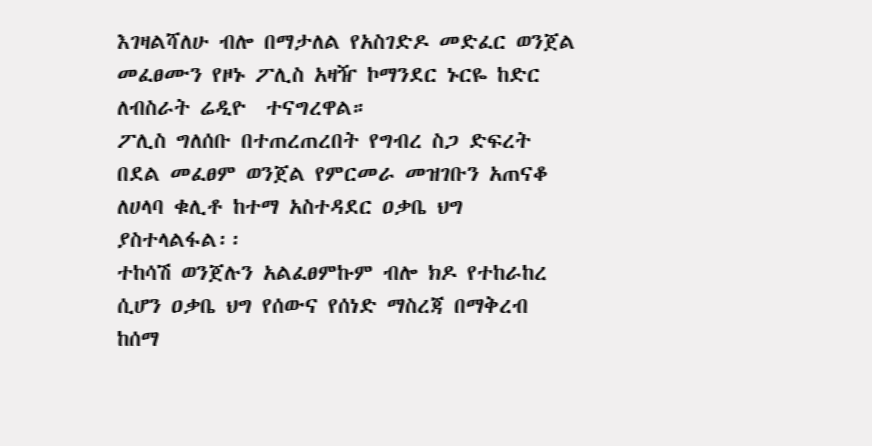እገዛልሻለሁ ብሎ በማታለል የአስገድዶ መድፈር ወንጀል መፈፀሙን የዞኑ ፖሊስ አዛዥ ኮማንደር ኑርዬ ከድር ለብስራት ሬዲዮ  ተናግረዋል።
ፖሊስ ግለሰቡ በተጠረጠረበት የግብረ ስጋ ድፍረት በደል መፈፀም ወንጀል የምርመራ መዝገቡን አጠናቆ ለሀላባ ቁሊቶ ከተማ አስተዳደር ዐቃቤ ህግ ያስተላልፋል፡፡
ተከሳሽ ወንጀሉን አልፈፀምኩም ብሎ ክዶ የተከራከረ ሲሆን ዐቃቤ ህግ የሰውና የሰነድ ማስረጃ በማቅረብ ከሰማ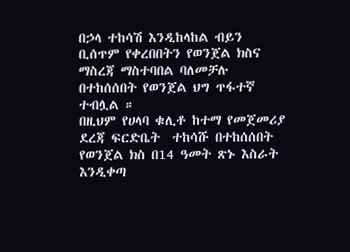በኃላ ተከሳሽ እንዲከላከል ብይን ቢሰጥም የቀረበበትን የወንጀል ክስና ማስረጃ ማስተባበል ባለመቻሉ በተከሰሰበት የወንጀል ህግ ጥፋተኛ ተብሏል ።
በዚህም የሀላባ ቁሊቶ ከተማ የመጀመሪያ ደረጃ ፍርድቤት  ተከሳሹ በተከሰሰበት የወንጀል ክስ በ14 ዓመት ጽኑ እስራት እንዲቀጣ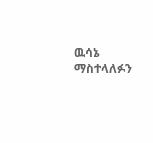ዉሳኔ ማስተላለፉን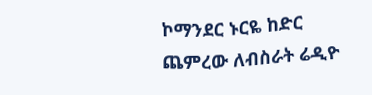ኮማንደር ኑርዬ ከድር  ጨምረው ለብስራት ሬዲዮ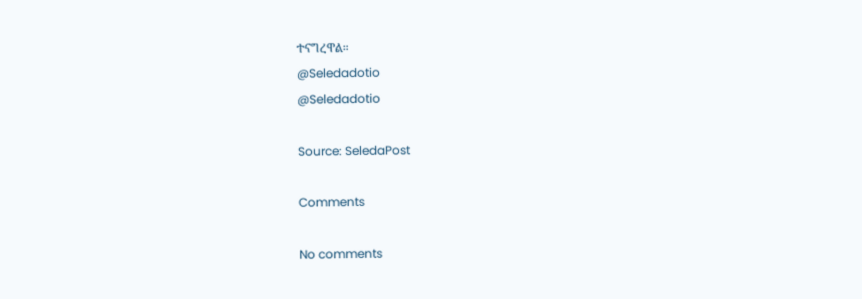ተናግረዋል።
@Seledadotio
@Seledadotio

Source: SeledaPost

Comments

No comments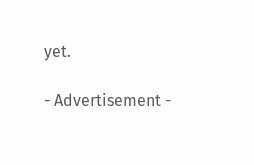yet.

- Advertisement -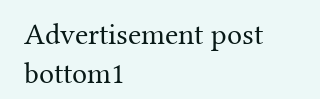Advertisement post bottom1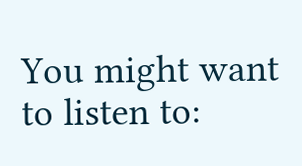You might want to listen to: